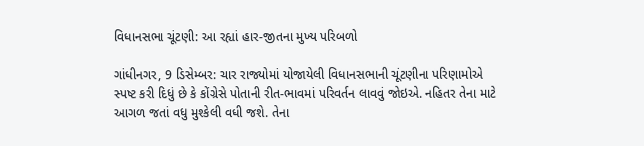વિધાનસભા ચૂંટણી: આ રહ્યાં હાર-જીતના મુખ્ય પરિબળો

ગાંધીનગર, 9 ડિસેમ્બર: ચાર રાજ્યોમાં યોજાયેલી વિધાનસભાની ચૂંટણીના પરિણામોએ સ્પષ્ટ કરી દિધું છે કે કોંગ્રેસે પોતાની રીત-ભાવમાં પરિવર્તન લાવવું જોઇએ. નહિતર તેના માટે આગળ જતાં વધુ મુશ્કેલી વધી જશે. તેના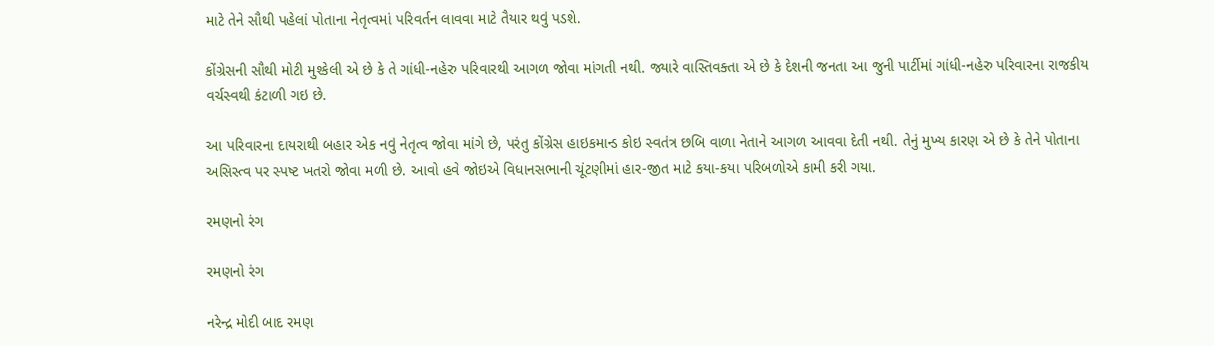માટે તેને સૌથી પહેલાં પોતાના નેતૃત્વમાં પરિવર્તન લાવવા માટે તૈયાર થવું પડશે.

કોંગ્રેસની સૌથી મોટી મુશ્કેલી એ છે કે તે ગાંધી-નહેરુ પરિવારથી આગળ જોવા માંગતી નથી. જ્યારે વાસ્તિવક્તા એ છે કે દેશની જનતા આ જુની પાર્ટીમાં ગાંધી-નહેરુ પરિવારના રાજકીય વર્ચસ્વથી કંટાળી ગઇ છે.

આ પરિવારના દાયરાથી બહાર એક નવું નેતૃત્વ જોવા માંગે છે, પરંતુ કોંગ્રેસ હાઇકમાન્ડ કોઇ સ્વતંત્ર છબિ વાળા નેતાને આગળ આવવા દેતી નથી. તેનું મુખ્ય કારણ એ છે કે તેને પોતાના અસિસ્ત્વ પર સ્પષ્ટ ખતરો જોવા મળી છે. આવો હવે જોઇએ વિધાનસભાની ચૂંટણીમાં હાર-જીત માટે કયા-કયા પરિબળોએ કામી કરી ગયા.

રમણનો રંગ

રમણનો રંગ

નરેન્દ્ર મોદી બાદ રમણ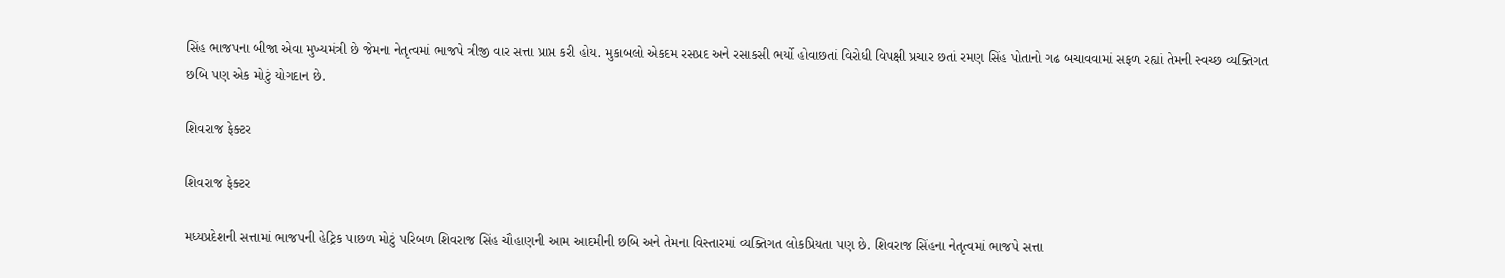સિંહ ભાજપના બીજા એવા મુખ્યમંત્રી છે જેમના નેતૃત્વમાં ભાજપે ત્રીજી વાર સત્તા પ્રાપ્ત કરી હોય. મુકાબલો એકદમ રસપ્રદ અને રસાકસી ભર્યો હોવાછતાં વિરોધી વિપક્ષી પ્રચાર છતાં રમણ સિંહ પોતાનો ગઢ બચાવવામાં સફળ રહ્યાં તેમની સ્વચ્છ વ્યક્તિગત છબિ પણ એક મોટું યોગદાન છે.

શિવરાજ ફેક્ટર

શિવરાજ ફેક્ટર

મધ્યપ્રદેશની સત્તામાં ભાજપની હેટ્રિક પાછળ મોટું પરિબળ શિવરાજ સિંહ ચૌહાણની આમ આદમીની છબિ અને તેમના વિસ્તારમાં વ્યક્તિગત લોકપ્રિયતા પણ છે. શિવરાજ સિંહના નેતૃત્વમાં ભાજપે સત્તા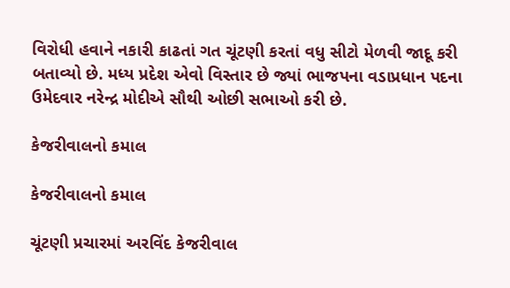વિરોધી હવાને નકારી કાઢતાં ગત ચૂંટણી કરતાં વધુ સીટો મેળવી જાદૂ કરી બતાવ્યો છે. મધ્ય પ્રદેશ એવો વિસ્તાર છે જ્યાં ભાજપના વડાપ્રધાન પદના ઉમેદવાર નરેન્દ્ર મોદીએ સૌથી ઓછી સભાઓ કરી છે.

કેજરીવાલનો કમાલ

કેજરીવાલનો કમાલ

ચૂંટણી પ્રચારમાં અરવિંદ કેજરીવાલ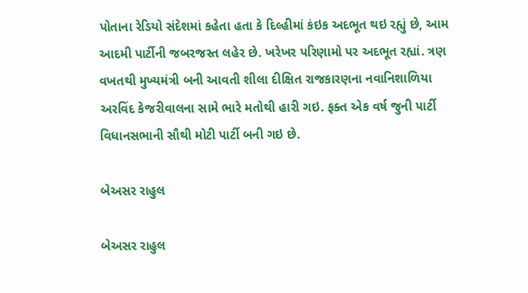પોતાના રેડિયો સંદેશમાં કહેતા હતા કે દિલ્હીમાં કંઇક અદભૂત થઇ રહ્યું છે, આમ આદમી પાર્ટીની જબરજસ્ત લહેર છે. ખરેખર પરિણામો પર અદભૂત રહ્યાં. ત્રણ વખતથી મુખ્યમંત્રી બની આવતી શીલા દીક્ષિત રાજકારણના નવાનિશાળિયા અરવિંદ કેજરીવાલના સામે ભારે મતોથી હારી ગઇ. ફક્ત એક વર્ષ જુની પાર્ટી વિધાનસભાની સૌથી મોટી પાર્ટી બની ગઇ છે.

બેઅસર રાહુલ

બેઅસર રાહુલ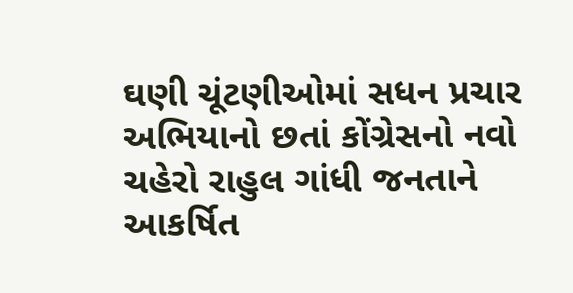ઘણી ચૂંટણીઓમાં સધન પ્રચાર અભિયાનો છતાં કોંગ્રેસનો નવો ચહેરો રાહુલ ગાંધી જનતાને આકર્ષિત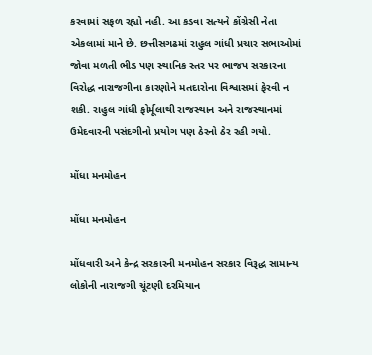કરવામાં સફળ રહ્યો નહી. આ કડવા સત્યને કોંગ્રેસી નેતા એકલામાં માને છે. છત્તીસગઢમાં રાહુલ ગાંધી પ્રચાર સભાઓમાં જોવા મળતી ભીડ પણ સ્થાનિક સ્તર પર ભાજપ સરકારના વિરોદ્ધ નારાજગીના કારણોને મતદારોના વિશ્વાસમાં ફેરવી ન શકી. રાહુલ ગાંધી ફોર્મૂલાથી રાજસ્થાન અને રાજસ્થાનમાં ઉમેદવારની પસંદગીનો પ્રયોગ પણ ઠેરનો ઠેર રહી ગયો.

મોંધા મનમોહન

મોંધા મનમોહન

મોંધવારી અને કેન્દ્ર સરકારની મનમોહન સરકાર વિરૂદ્ધ સામાન્ય લોકોની નારાજગી ચૂંટણી દરમિયાન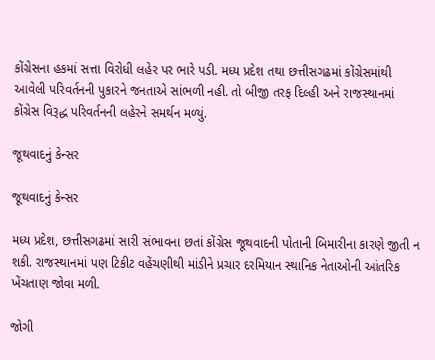કોંગ્રેસના હકમાં સત્તા વિરોધી લહેર પર ભારે પડી. મધ્ય પ્રદેશ તથા છત્તીસગઢમાં કોંગ્રેસમાંથી આવેલી પરિવર્તનની પુકારને જનતાએ સાંભળી નહી. તો બીજી તરફ દિલ્હી અને રાજસ્થાનમાં કોંગ્રેસ વિરૂદ્ધ પરિવર્તનની લહેરને સમર્થન મળ્યું.

જૂથવાદનું કેન્સર

જૂથવાદનું કેન્સર

મધ્ય પ્રદેશ, છત્તીસગઢમાં સારી સંભાવના છતાં કોંગ્રેસ જૂથવાદની પોતાની બિમારીના કારણે જીતી ન શકી. રાજસ્થાનમાં પણ ટિકીટ વહેંચણીથી માંડીને પ્રચાર દરમિયાન સ્થાનિક નેતાઓની આંતરિક ખેંચતાણ જોવા મળી.

જોગી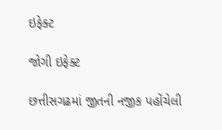ઇફેક્ટ

જોગી ઇફેક્ટ

છત્તીસગઢમાં જીતની નજીક પહોંચેલી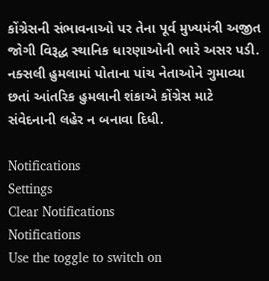કોંગ્રેસની સંભાવનાઓ પર તેના પૂર્વ મુખ્યમંત્રી અજીત જોગી વિરૂદ્ધ સ્થાનિક ધારણાઓની ભારે અસર પડી. નક્સલી હુમલામાં પોતાના પાંચ નેતાઓને ગુમાવ્યા છતાં આંતરિક હુમલાની શંકાએ કોંગ્રેસ માટે સંવેદનાની લહેર ન બનાવા દિધી.

Notifications
Settings
Clear Notifications
Notifications
Use the toggle to switch on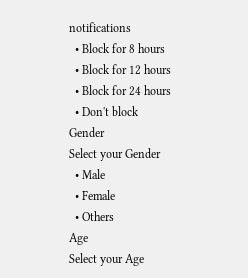notifications
  • Block for 8 hours
  • Block for 12 hours
  • Block for 24 hours
  • Don't block
Gender
Select your Gender
  • Male
  • Female
  • Others
Age
Select your Age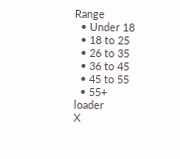Range
  • Under 18
  • 18 to 25
  • 26 to 35
  • 36 to 45
  • 45 to 55
  • 55+
loader
X